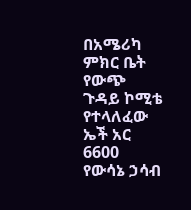በአሜሪካ ምክር ቤት የውጭ ጉዳይ ኮሚቴ የተላለፈው ኤች አር 6600 የውሳኔ ኃሳብ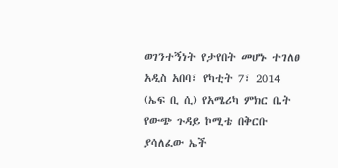ወገንተኝነት የታየበት መሆኑ ተገለፀ
አዲስ አበባ፣ የካቲት 7፣ 2014 (ኤፍ ቢ ሲ) የአሜሪካ ምክር ቤት የውጭ ጉዳይ ኮሚቴ በቅርቡ ያሳለፈው ኤች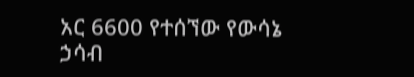አር 6600 የተሰኘው የውሳኔ ኃሳብ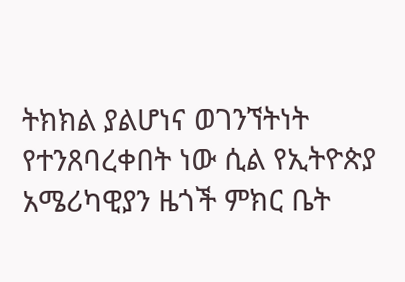ትክክል ያልሆነና ወገንኘትነት የተንጸባረቀበት ነው ሲል የኢትዮጵያ አሜሪካዊያን ዜጎች ምክር ቤት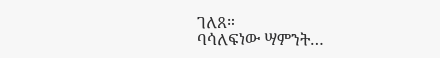ገለጸ።
ባሳለፍነው ሣምንት…